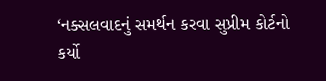‘નક્સલવાદનું સમર્થન કરવા સુપ્રીમ કોર્ટનો કર્યો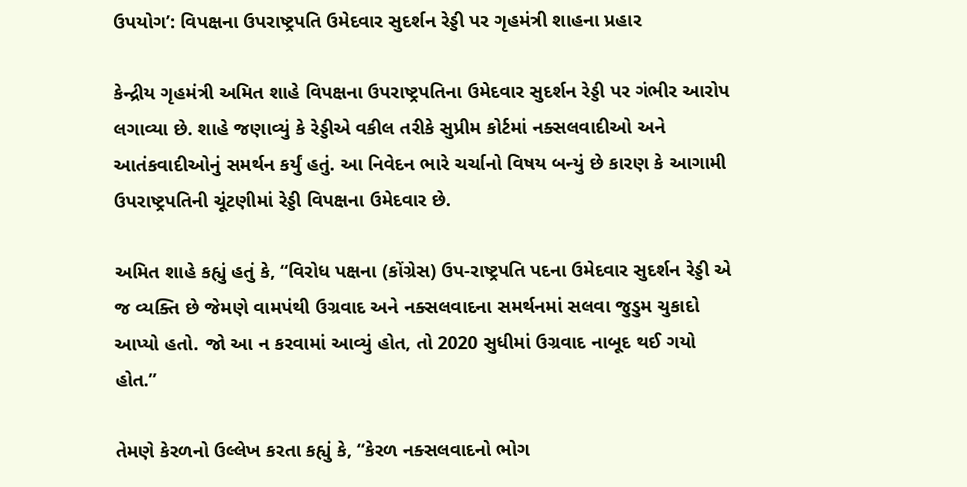ઉપયોગ’: વિપક્ષના ઉપરાષ્ટ્રપતિ ઉમેદવાર સુદર્શન રેડ્ડી પર ગૃહમંત્રી શાહના પ્રહાર

કેન્દ્રીય ગૃહમંત્રી અમિત શાહે વિપક્ષના ઉપરાષ્ટ્રપતિના ઉમેદવાર સુદર્શન રેડ્ડી પર ગંભીર આરોપ લગાવ્યા છે. શાહે જણાવ્યું કે રેડ્ડીએ વકીલ તરીકે સુપ્રીમ કોર્ટમાં નક્સલવાદીઓ અને આતંકવાદીઓનું સમર્થન કર્યું હતું. આ નિવેદન ભારે ચર્ચાનો વિષય બન્યું છે કારણ કે આગામી ઉપરાષ્ટ્રપતિની ચૂંટણીમાં રેડ્ડી વિપક્ષના ઉમેદવાર છે.

અમિત શાહે કહ્યું હતું કે, “વિરોધ પક્ષના (કોંગ્રેસ) ઉપ-રાષ્ટ્રપતિ પદના ઉમેદવાર સુદર્શન રેડ્ડી એ જ વ્યક્તિ છે જેમણે વામપંથી ઉગ્રવાદ અને નક્સલવાદના સમર્થનમાં સલવા જુડુમ ચુકાદો આપ્યો હતો. જો આ ન કરવામાં આવ્યું હોત, તો 2020 સુધીમાં ઉગ્રવાદ નાબૂદ થઈ ગયો હોત.”

તેમણે કેરળનો ઉલ્લેખ કરતા કહ્યું કે, “કેરળ નક્સલવાદનો ભોગ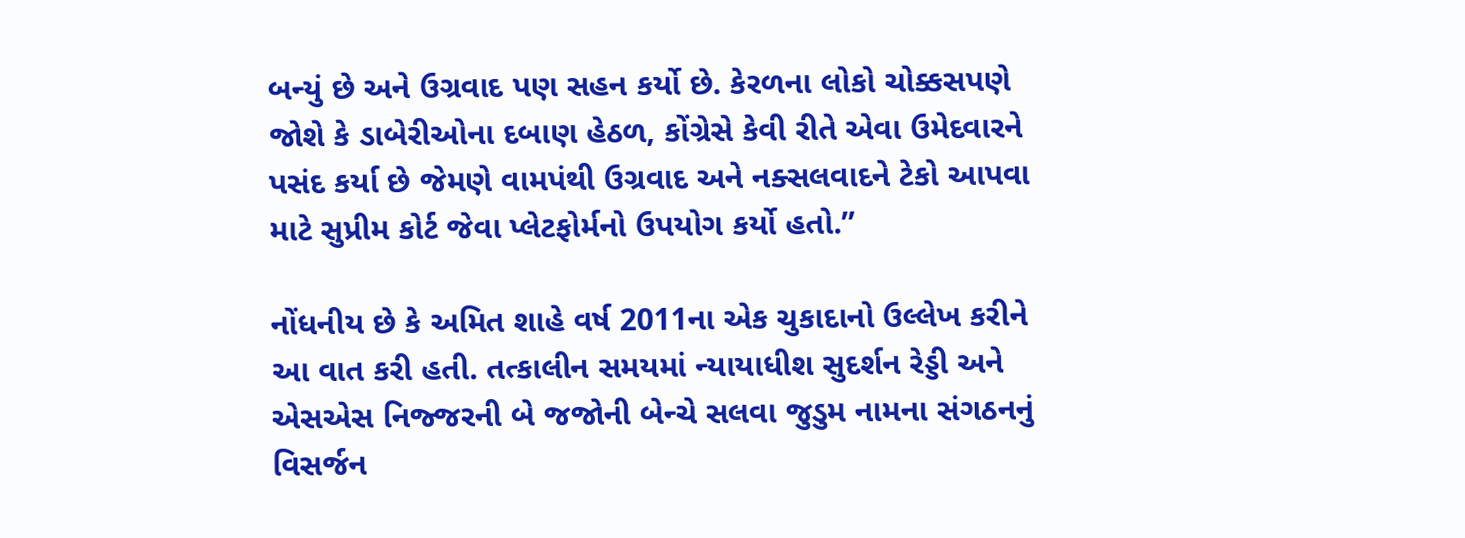બન્યું છે અને ઉગ્રવાદ પણ સહન કર્યો છે. કેરળના લોકો ચોક્કસપણે જોશે કે ડાબેરીઓના દબાણ હેઠળ, કોંગ્રેસે કેવી રીતે એવા ઉમેદવારને પસંદ કર્યા છે જેમણે વામપંથી ઉગ્રવાદ અને નક્સલવાદને ટેકો આપવા માટે સુપ્રીમ કોર્ટ જેવા પ્લેટફોર્મનો ઉપયોગ કર્યો હતો.”

નોંધનીય છે કે અમિત શાહે વર્ષ 2011ના એક ચુકાદાનો ઉલ્લેખ કરીને આ વાત કરી હતી. તત્કાલીન સમયમાં ન્યાયાધીશ સુદર્શન રેડ્ડી અને એસએસ નિજ્જરની બે જજોની બેન્ચે સલવા જુડુમ નામના સંગઠનનું વિસર્જન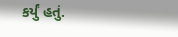કર્યું હતું.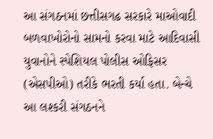આ સંગઠનમાં છત્તીસગઢ સરકારે માઓવાદી બળવાખોરોનો સામનો કરવા માટે આદિવાસી યુવાનોને સ્પેશિયલ પોલીસ ઓફિસર (એસપીઓ) તરીકે ભરતી કર્યા હતા. બેન્ચે આ લશ્કરી સંગઠનને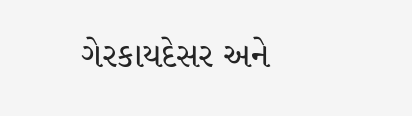ગેરકાયદેસર અને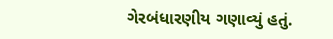ગેરબંધારણીય ગણાવ્યું હતું.